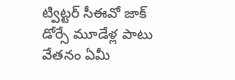ట్విట్టర్ సీఈవో జాక్ డోర్సే మూడేళ్ల పాటు వేతనం ఏమీ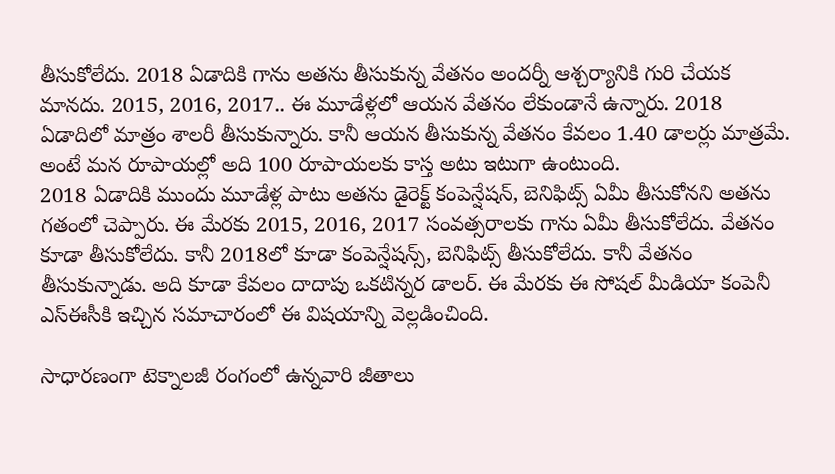తీసుకోలేదు. 2018 ఏడాదికి గాను అతను తీసుకున్న వేతనం అందర్నీ ఆశ్చర్యానికి గురి చేయక మానదు. 2015, 2016, 2017.. ఈ మూడేళ్లలో ఆయన వేతనం లేకుండానే ఉన్నారు. 2018 ఏడాదిలో మాత్రం శాలరీ తీసుకున్నారు. కానీ ఆయన తీసుకున్న వేతనం కేవలం 1.40 డాలర్లు మాత్రమే. అంటే మన రూపాయల్లో అది 100 రూపాయలకు కాస్త అటు ఇటుగా ఉంటుంది.
2018 ఏడాదికి ముందు మూడేళ్ల పాటు అతను డైరెక్ట్ కంపెన్షేషన్, బెనిఫిట్స్ ఏమీ తీసుకోనని అతను గతంలో చెప్పారు. ఈ మేరకు 2015, 2016, 2017 సంవత్సరాలకు గాను ఏమీ తీసుకోలేదు. వేతనం కూడా తీసుకోలేదు. కానీ 2018లో కూడా కంపెన్షేషన్స్, బెనిఫిట్స్ తీసుకోలేదు. కానీ వేతనం తీసుకున్నాడు. అది కూడా కేవలం దాదాపు ఒకటిన్నర డాలర్. ఈ మేరకు ఈ సోషల్ మీడియా కంపెనీ ఎస్ఈసీకి ఇచ్చిన సమాచారంలో ఈ విషయాన్ని వెల్లడించింది.

సాధారణంగా టెక్నాలజీ రంగంలో ఉన్నవారి జీతాలు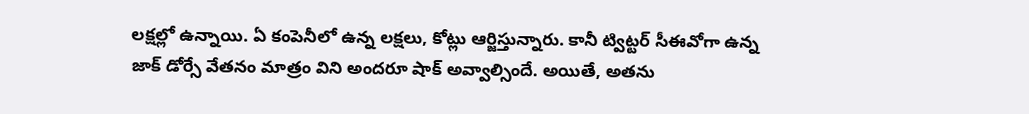లక్షల్లో ఉన్నాయి. ఏ కంపెనీలో ఉన్న లక్షలు, కోట్లు ఆర్జిస్తున్నారు. కానీ ట్విట్టర్ సీఈవోగా ఉన్న జాక్ డోర్సే వేతనం మాత్రం విని అందరూ షాక్ అవ్వాల్సిందే. అయితే, అతను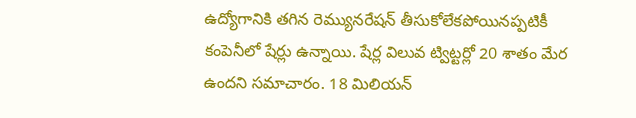ఉద్యోగానికి తగిన రెమ్యునరేషన్ తీసుకోలేకపోయినప్పటికీ కంపెనీలో షేర్లు ఉన్నాయి. షేర్ల విలువ ట్విట్టర్లో 20 శాతం మేర ఉందని సమాచారం. 18 మిలియన్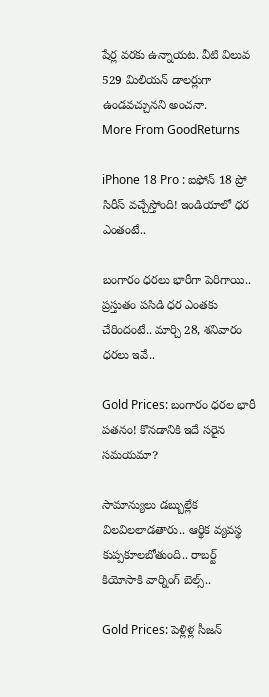షేర్ల వరకు ఉన్నాయట. వీటి విలువ 529 మిలియన్ డాలర్లుగా ఉండవచ్చునని అంచనా.
More From GoodReturns

iPhone 18 Pro : ఐఫోన్ 18 ప్రో సిరీస్ వచ్చేస్తోంది! ఇండియాలో ధర ఎంతంటే..

బంగారం ధరలు భారీగా పెరిగాయి.. ప్రస్తుతం పసిడి ధర ఎంతకు చేరిందంటే.. మార్చి 28, శనివారం ధరలు ఇవే..

Gold Prices: బంగారం ధరల భారీ పతనం! కొనడానికి ఇదే సరైన సమయమా?

సామాన్యులు డబ్బుల్లేక విలవిలలాడతారు.. ఆర్థిక వ్యవస్థ కుప్పకూలబోతుంది.. రాబర్ట్ కియోసాకి వార్నింగ్ బెల్స్..

Gold Prices: పెళ్లిళ్ల సీజన్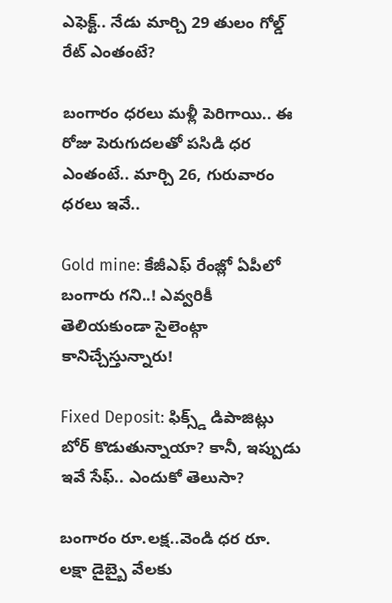ఎఫెక్ట్.. నేడు మార్చి 29 తులం గోల్డ్ రేట్ ఎంతంటే?

బంగారం ధరలు మళ్లీ పెరిగాయి.. ఈ రోజు పెరుగుదలతో పసిడి ధర ఎంతంటే.. మార్చి 26, గురువారం ధరలు ఇవే..

Gold mine: కేజీఎఫ్ రేంజ్లో ఏపీలో బంగారు గని..! ఎవ్వరికీ తెలియకుండా సైలెంట్గా కానిచ్చేస్తున్నారు!

Fixed Deposit: ఫిక్స్డ్ డిపాజిట్లు బోర్ కొడుతున్నాయా? కానీ, ఇప్పుడు ఇవే సేఫ్.. ఎందుకో తెలుసా?

బంగారం రూ.లక్ష..వెండి ధర రూ. లక్షా డైబ్బై వేలకు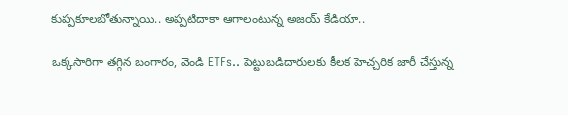కుప్పకూలబోతున్నాయి.. అప్పటిదాకా ఆగాలంటున్న అజయ్ కేడియా..

ఒక్కసారిగా తగ్గిన బంగారం, వెండి ETFs.. పెట్టుబడిదారులకు కీలక హెచ్చరిక జారీ చేస్తున్న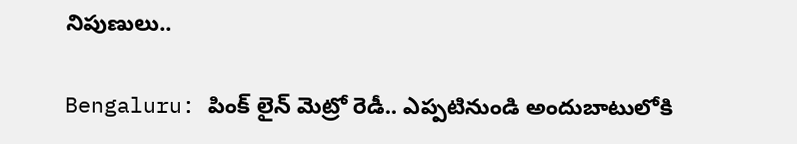నిపుణులు..

Bengaluru: పింక్ లైన్ మెట్రో రెడీ.. ఎప్పటినుండి అందుబాటులోకి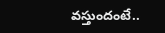వస్తుందంటే..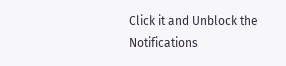Click it and Unblock the Notifications